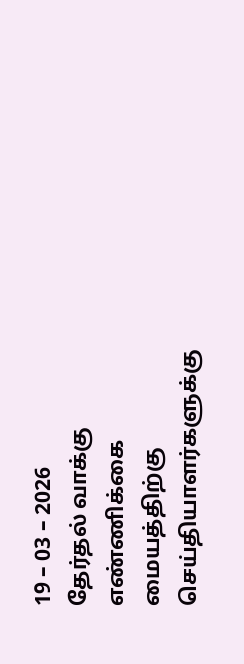19 – 03 – 2026
தேர்தல் வாக்கு எண்ணிக்கை மையத்திற்கு செய்தியாளர்களுக்கு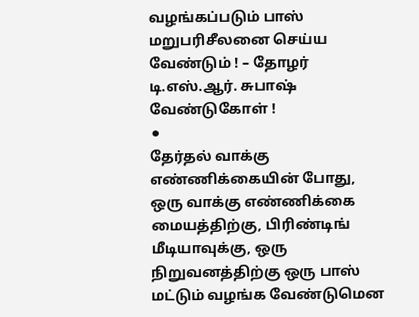வழங்கப்படும் பாஸ் மறுபரிசீலனை செய்ய வேண்டும் ! – தோழர் டி.எஸ்.ஆர். சுபாஷ் வேண்டுகோள் !
⚫
தேர்தல் வாக்கு எண்ணிக்கையின் போது, ஒரு வாக்கு எண்ணிக்கை மையத்திற்கு, பிரிண்டிங் மீடியாவுக்கு, ஒரு நிறுவனத்திற்கு ஒரு பாஸ் மட்டும் வழங்க வேண்டுமென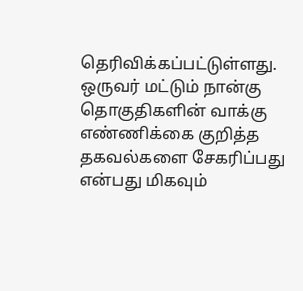தெரிவிக்கப்பட்டுள்ளது.
ஒருவர் மட்டும் நான்கு தொகுதிகளின் வாக்கு எண்ணிக்கை குறித்த தகவல்களை சேகரிப்பது என்பது மிகவும்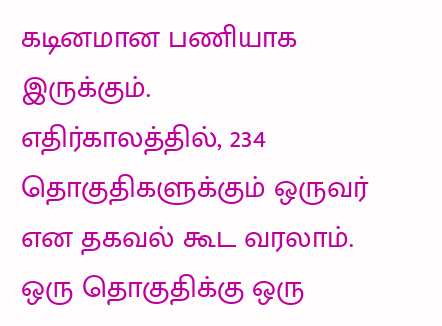கடினமான பணியாக இருக்கும்.
எதிர்காலத்தில், 234 தொகுதிகளுக்கும் ஒருவர் என தகவல் கூட வரலாம்.
ஒரு தொகுதிக்கு ஒரு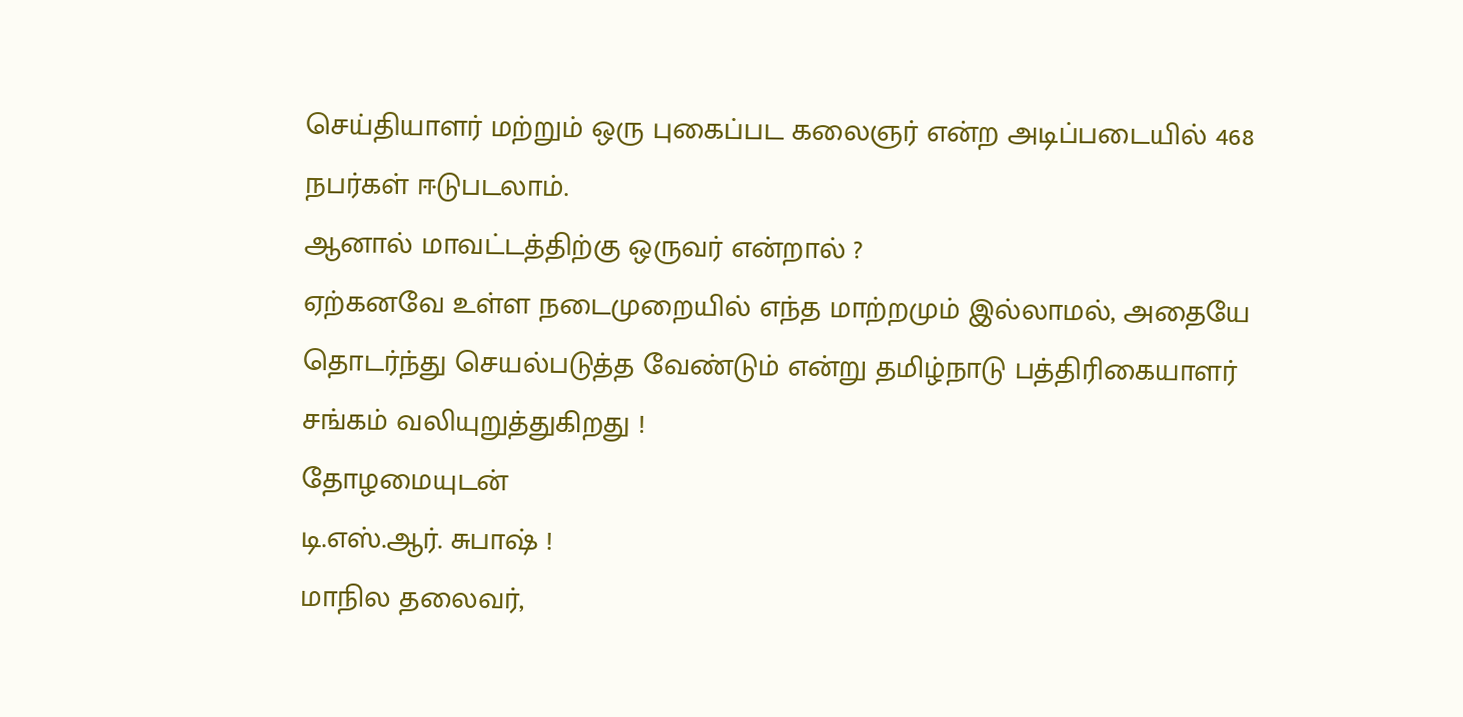செய்தியாளர் மற்றும் ஒரு புகைப்பட கலைஞர் என்ற அடிப்படையில் 468 நபர்கள் ஈடுபடலாம்.
ஆனால் மாவட்டத்திற்கு ஒருவர் என்றால் ?
ஏற்கனவே உள்ள நடைமுறையில் எந்த மாற்றமும் இல்லாமல், அதையே தொடர்ந்து செயல்படுத்த வேண்டும் என்று தமிழ்நாடு பத்திரிகையாளர் சங்கம் வலியுறுத்துகிறது !
தோழமையுடன்
டி.எஸ்.ஆர். சுபாஷ் !
மாநில தலைவர்,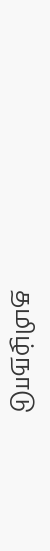தமிழ்நாடு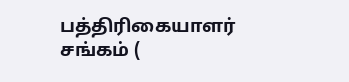பத்திரிகையாளர் சங்கம் (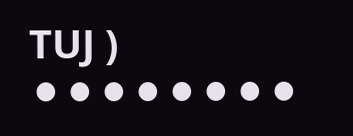TUJ )
⚫⚫⚫⚫⚫⚫⚫⚫